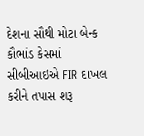દેશના સૌથી મોટા બેન્ક કૌભાંડ કેસમાં સીબીઆઇએ FIR દાખલ કરીને તપાસ શરૂ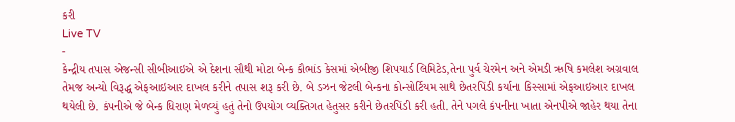કરી
Live TV
-
કેન્દ્રીય તપાસ એજન્સી સીબીઆઇએ એ દેશના સૌથી મોટા બેન્ક કૌભાંડ કેસમાં એબીજી શિપયાર્ડ લિમિટેડ,તેના પુર્વ ચેરમેન અને એમડી ઋષિ કમલેશ અગ્રવાલ તેમજ અન્યો વિરૂદ્ધ એફઆઇઆર દાખલ કરીને તપાસ શરૂ કરી છે. બે ડઝન જેટલી બેન્કના કોન્સોર્ટિયમ સાથે છેતરપિંડી કર્યાના કિસ્સામાં એફઆઇઆર દાખલ થયેલી છે. કંપનીએ જે બેન્ક ધિરાણ મેળવ્યું હતું તેનો ઉપયોગ વ્યક્તિગત હેતુસર કરીને છેતરપિંડી કરી હતી. તેને પગલે કંપનીના ખાતા એનપીએ જાહેર થયા તેના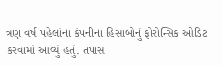ત્રણ વર્ષ પહેલાંના કંપનીના હિસાબોનું ફોરોન્સિક ઓડિટ કરવામાં આવ્યું હતું. તપાસ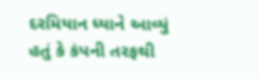દરમિયાન ધ્યાને આવ્યું હતું કે કંપની તરફથી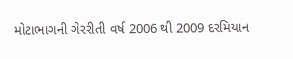મોટાભાગની ગેરરીતી વર્ષ 2006 થી 2009 દરમિયાન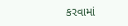કરવામાં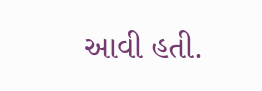આવી હતી.